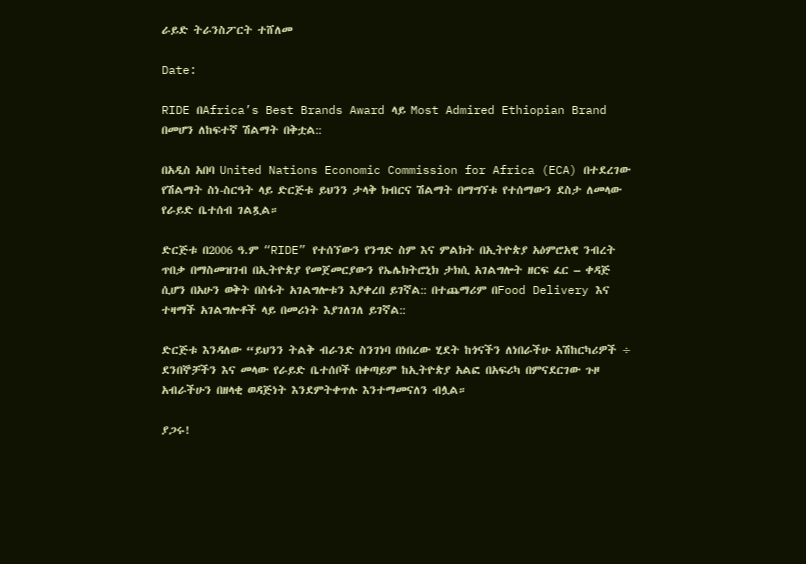ራይድ ትራንስፖርት ተሸለመ

Date:

RIDE በAfrica’s Best Brands Award ላይ Most Admired Ethiopian Brand በመሆን ለከፍተኛ ሽልማት በቅቷል::

በአዲስ አበባ United Nations Economic Commission for Africa (ECA) በተደረገው የሽልማት ስነ-ስርዓት ላይ ድርጅቱ ይህንን ታላቅ ክብርና ሽልማት በማግኘቱ የተሰማውን ደስታ ለመላው የራይድ ቤተሰብ ገልጿል።

ድርጅቱ በ2006 ዓ.ም “RIDE” የተሰኘውን የንግድ ስም እና ምልክት በኢትዮጵያ አዕምሮአዊ ንብረት ጥበቃ በማስመዝገብ በኢትዮጵያ የመጀመርያውን የኤሌክትሮኒክ ታክሲ አገልግሎት ዘርፍ ፈር – ቀዳጅ ሲሆን በአሁን ወቅት በስፋት አገልግሎቱን እያቀረበ ይገኛል:: በተጨማሪም በFood Delivery እና ተዛማች አገልግሎቶች ላይ በመሪነት እያገለገለ ይገኛል::

ድርጅቱ እንዳለው “ይህንን ትልቅ ብራንድ ስንገነባ በነበረው ሂደት ከጎናችን ለነበራችሁ አሽከርካሪዎች ÷ ደንበኞቻችን እና መላው የራይድ ቤተሰቦች በቀጣይም ከኢትዮጵያ አልፎ በአፍሪካ በምናደርገው ጉዞ አብራችሁን በዘላቂ ወዳጅነት እንደምትቀጥሉ እንተማመናለን ብሏል።

ያጋሩ!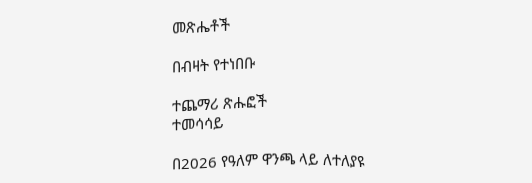መጽሔቶች

በብዛት የተነበቡ

ተጨማሪ ጽሑፎች
ተመሳሳይ

በ2026 የዓለም ዋንጫ ላይ ለተለያዩ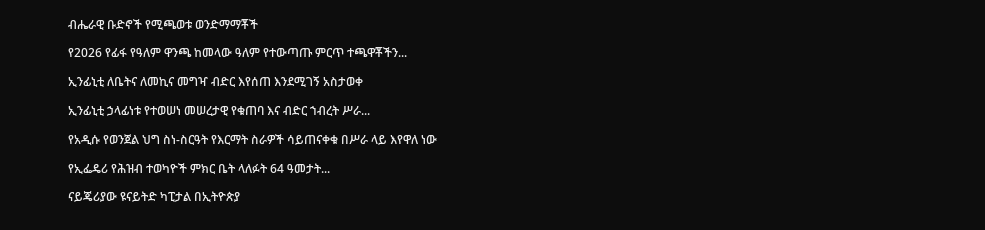ብሔራዊ ቡድኖች የሚጫወቱ ወንድማማቾች

የ2026 የፊፋ የዓለም ዋንጫ ከመላው ዓለም የተውጣጡ ምርጥ ተጫዋቾችን...

ኢንፊኒቲ ለቤትና ለመኪና መግዣ ብድር እየሰጠ እንደሚገኝ አስታወቀ

ኢንፊኒቲ ኃላፊነቱ የተወሠነ መሠረታዊ የቁጠባ እና ብድር ኀብረት ሥራ...

የአዲሱ የወንጀል ህግ ስነ-ስርዓት የእርማት ስራዎች ሳይጠናቀቁ በሥራ ላይ እየዋለ ነው

የኢፌዴሪ የሕዝብ ተወካዮች ምክር ቤት ላለፉት 64 ዓመታት...

ናይጄሪያው ዩናይትድ ካፒታል በኢትዮጵያ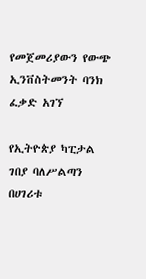የመጀመሪያውን የውጭ ኢንቨስትመንት ባንክ ፈቃድ አገኘ

የኢትዮጵያ ካፒታል ገበያ ባለሥልጣን በሀገሪቱ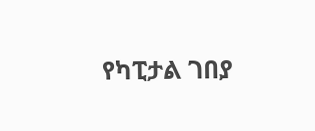የካፒታል ገበያ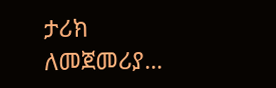ታሪክ ለመጀመሪያ...